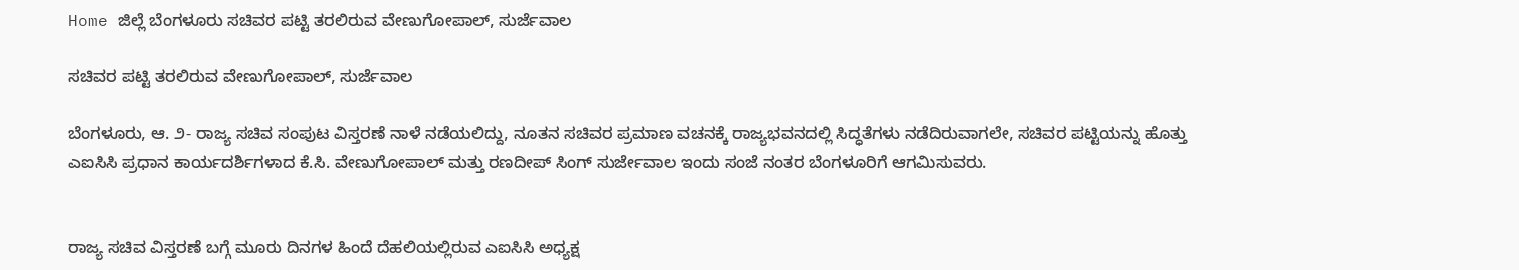Home ಜಿಲ್ಲೆ ಬೆಂಗಳೂರು ಸಚಿವರ ಪಟ್ಟಿ ತರಲಿರುವ ವೇಣುಗೋಪಾಲ್, ಸುರ್ಜೆವಾಲ

ಸಚಿವರ ಪಟ್ಟಿ ತರಲಿರುವ ವೇಣುಗೋಪಾಲ್, ಸುರ್ಜೆವಾಲ

ಬೆಂಗಳೂರು, ಆ. ೨- ರಾಜ್ಯ ಸಚಿವ ಸಂಪುಟ ವಿಸ್ತರಣೆ ನಾಳೆ ನಡೆಯಲಿದ್ದು, ನೂತನ ಸಚಿವರ ಪ್ರಮಾಣ ವಚನಕ್ಕೆ ರಾಜ್ಯಭವನದಲ್ಲಿ ಸಿದ್ಧತೆಗಳು ನಡೆದಿರುವಾಗಲೇ, ಸಚಿವರ ಪಟ್ಟಿಯನ್ನು ಹೊತ್ತು ಎಐಸಿಸಿ ಪ್ರಧಾನ ಕಾರ್ಯದರ್ಶಿಗಳಾದ ಕೆ.ಸಿ. ವೇಣುಗೋಪಾಲ್ ಮತ್ತು ರಣದೀಪ್ ಸಿಂಗ್ ಸುರ್ಜೇವಾಲ ಇಂದು ಸಂಜೆ ನಂತರ ಬೆಂಗಳೂರಿಗೆ ಆಗಮಿಸುವರು.


ರಾಜ್ಯ ಸಚಿವ ವಿಸ್ತರಣೆ ಬಗ್ಗೆ ಮೂರು ದಿನಗಳ ಹಿಂದೆ ದೆಹಲಿಯಲ್ಲಿರುವ ಎಐಸಿಸಿ ಅಧ್ಯಕ್ಷ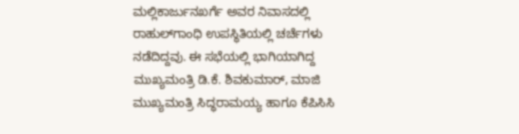ಮಲ್ಲಿಕಾರ್ಜುನಖರ್ಗೆ ಅವರ ನಿವಾಸದಲ್ಲಿ ರಾಹುಲ್‌ಗಾಂಧಿ ಉಪಸ್ಥಿತಿಯಲ್ಲಿ ಚರ್ಚೆಗಳು ನಡೆದಿದ್ದವು. ಈ ಸಭೆಯಲ್ಲಿ ಭಾಗಿಯಾಗಿದ್ದ ಮುಖ್ಯಮಂತ್ರಿ ಡಿ.ಕೆ. ಶಿವಕುಮಾರ್, ಮಾಜಿ ಮುಖ್ಯಮಂತ್ರಿ ಸಿದ್ಧರಾಮಯ್ಯ ಹಾಗೂ ಕೆಪಿಸಿಸಿ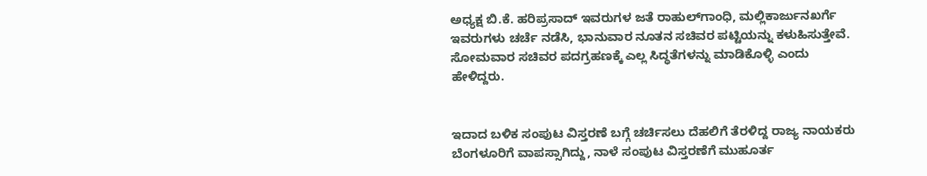ಅಧ್ಯಕ್ಷ ಬಿ.ಕೆ. ಹರಿಪ್ರಸಾದ್ ಇವರುಗಳ ಜತೆ ರಾಹುಲ್‌ಗಾಂಧಿ, ಮಲ್ಲಿಕಾರ್ಜುನಖರ್ಗೆ ಇವರುಗಳು ಚರ್ಚೆ ನಡೆಸಿ, ಭಾನುವಾರ ನೂತನ ಸಚಿವರ ಪಟ್ಟಿಯನ್ನು ಕಳುಹಿಸುತ್ತೇವೆ. ಸೋಮವಾರ ಸಚಿವರ ಪದಗ್ರಹಣಕ್ಕೆ ಎಲ್ಲ ಸಿದ್ಧತೆಗಳನ್ನು ಮಾಡಿಕೊಳ್ಳಿ ಎಂದು ಹೇಳಿದ್ದರು.


ಇದಾದ ಬಳಿಕ ಸಂಪುಟ ವಿಸ್ತರಣೆ ಬಗ್ಗೆ ಚರ್ಚಿಸಲು ದೆಹಲಿಗೆ ತೆರಳಿದ್ದ ರಾಜ್ಯ ನಾಯಕರು ಬೆಂಗಳೂರಿಗೆ ವಾಪಸ್ಸಾಗಿದ್ದು, ನಾಳೆ ಸಂಪುಟ ವಿಸ್ತರಣೆಗೆ ಮುಹೂರ್ತ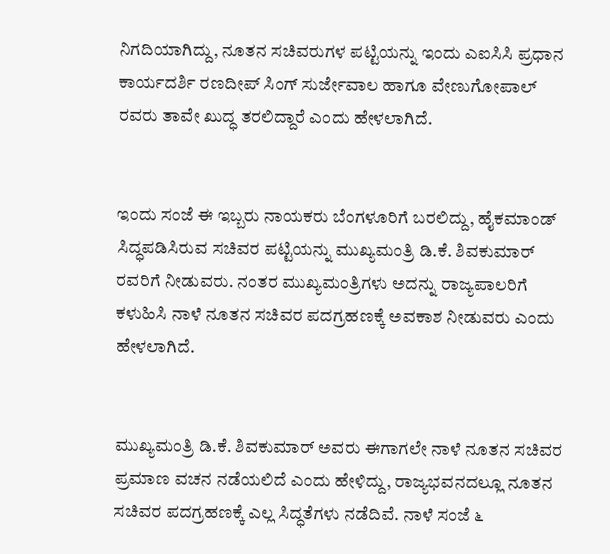ನಿಗದಿಯಾಗಿದ್ದು, ನೂತನ ಸಚಿವರುಗಳ ಪಟ್ಟಿಯನ್ನು ಇಂದು ಎಐಸಿಸಿ ಪ್ರಧಾನ ಕಾರ್ಯದರ್ಶಿ ರಣದೀಪ್ ಸಿಂಗ್ ಸುರ್ಜೇವಾಲ ಹಾಗೂ ವೇಣುಗೋಪಾಲ್ ರವರು ತಾವೇ ಖುದ್ಧ ತರಲಿದ್ದಾರೆ ಎಂದು ಹೇಳಲಾಗಿದೆ.


ಇಂದು ಸಂಜೆ ಈ ಇಬ್ಬರು ನಾಯಕರು ಬೆಂಗಳೂರಿಗೆ ಬರಲಿದ್ದು, ಹೈಕಮಾಂಡ್ ಸಿದ್ಧಪಡಿಸಿರುವ ಸಚಿವರ ಪಟ್ಟಿಯನ್ನು ಮುಖ್ಯಮಂತ್ರಿ ಡಿ.ಕೆ. ಶಿವಕುಮಾರ್ ರವರಿಗೆ ನೀಡುವರು. ನಂತರ ಮುಖ್ಯಮಂತ್ರಿಗಳು ಅದನ್ನು ರಾಜ್ಯಪಾಲರಿಗೆ ಕಳುಹಿಸಿ ನಾಳೆ ನೂತನ ಸಚಿವರ ಪದಗ್ರಹಣಕ್ಕೆ ಅವಕಾಶ ನೀಡುವರು ಎಂದು ಹೇಳಲಾಗಿದೆ.


ಮುಖ್ಯಮಂತ್ರಿ ಡಿ.ಕೆ. ಶಿವಕುಮಾರ್ ಅವರು ಈಗಾಗಲೇ ನಾಳೆ ನೂತನ ಸಚಿವರ ಪ್ರಮಾಣ ವಚನ ನಡೆಯಲಿದೆ ಎಂದು ಹೇಳಿದ್ದು, ರಾಜ್ಯಭವನದಲ್ಲೂ ನೂತನ ಸಚಿವರ ಪದಗ್ರಹಣಕ್ಕೆ ಎಲ್ಲ ಸಿದ್ಧತೆಗಳು ನಡೆದಿವೆ. ನಾಳೆ ಸಂಜೆ ೬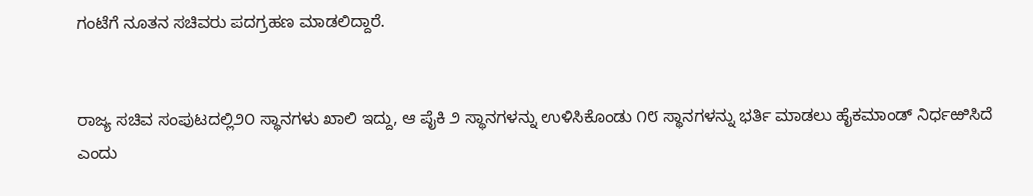ಗಂಟೆಗೆ ನೂತನ ಸಚಿವರು ಪದಗ್ರಹಣ ಮಾಡಲಿದ್ದಾರೆ.


ರಾಜ್ಯ ಸಚಿವ ಸಂಪುಟದಲ್ಲಿ೨೦ ಸ್ಥಾನಗಳು ಖಾಲಿ ಇದ್ದು, ಆ ಪೈಕಿ ೨ ಸ್ಥಾನಗಳನ್ನು ಉಳಿಸಿಕೊಂಡು ೧೮ ಸ್ಥಾನಗಳನ್ನು ಭರ್ತಿ ಮಾಡಲು ಹೈಕಮಾಂಡ್ ನಿರ್ಧಱಿಸಿದೆ ಎಂದು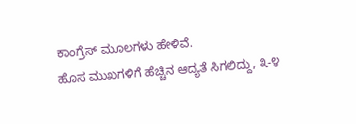ಕಾಂಗ್ರೆಸ್ ಮೂಲಗಳು ಹೇಳಿವೆ.
ಹೊಸ ಮುಖಗಳಿಗೆ ಹೆಚ್ಚಿನ ಆದ್ಯತೆ ಸಿಗಲಿದ್ದು, ೩-೪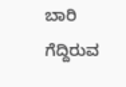ಬಾರಿ ಗೆದ್ದಿರುವ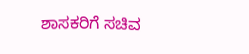ಶಾಸಕರಿಗೆ ಸಚಿವ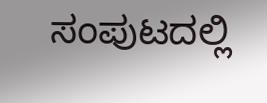ಸಂಪುಟದಲ್ಲಿ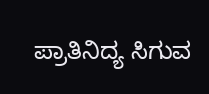ಪ್ರಾತಿನಿದ್ಯ ಸಿಗುವ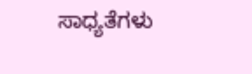ಸಾಧ್ಯತೆಗಳು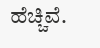ಹೆಚ್ಚಿವೆ.